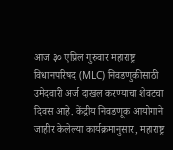आज ३० एप्रिल गुरुवार महाराष्ट्र विधानपरिषद (MLC) निवडणुकीसाठी उमेदवारी अर्ज दाखल करण्याचा शेवटचा दिवस आहे. केंद्रीय निवडणूक आयोगाने जाहीर केलेल्या कार्यक्रमानुसार, महाराष्ट्र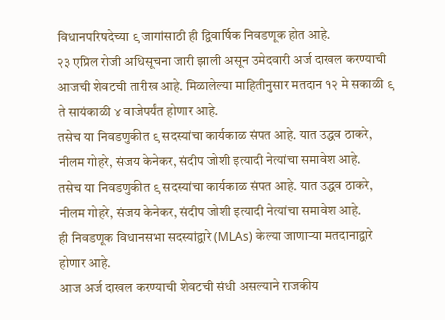विधानपरिषदेच्या ९ जागांसाठी ही द्विवार्षिक निवडणूक होत आहे.
२३ एप्रिल रोजी अधिसूचना जारी झाली असून उमेदवारी अर्ज दाखल करण्याची आजची शेवटची तारीख आहे. मिळालेल्या माहितीनुसार मतदान १२ मे सकाळी ९ ते सायंकाळी ४ वाजेपर्यंत होणार आहे.
तसेच या निवडणुकीत ९ सदस्यांचा कार्यकाळ संपत आहे. यात उद्धव ठाकरे, नीलम गोहरे, संजय केनेकर, संदीप जोशी इत्यादी नेत्यांचा समावेश आहे.
तसेच या निवडणुकीत ९ सदस्यांचा कार्यकाळ संपत आहे. यात उद्धव ठाकरे, नीलम गोहरे, संजय केनेकर, संदीप जोशी इत्यादी नेत्यांचा समावेश आहे.
ही निवडणूक विधानसभा सदस्यांद्वारे (MLAs) केल्या जाणाऱ्या मतदानाद्वारे होणार आहे.
आज अर्ज दाखल करण्याची शेवटची संधी असल्याने राजकीय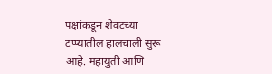पक्षांकडून शेवटच्या टप्प्यातील हालचाली सुरू आहे. महायुती आणि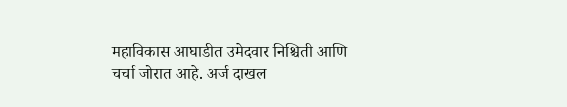महाविकास आघाडीत उमेदवार निश्चिती आणि चर्चा जोरात आहे. अर्ज दाखल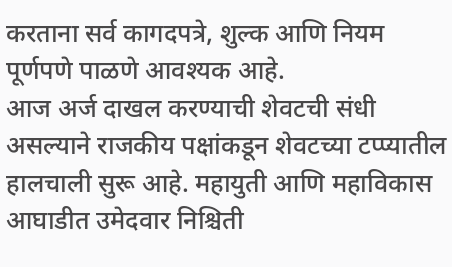करताना सर्व कागदपत्रे, शुल्क आणि नियम पूर्णपणे पाळणे आवश्यक आहे.
आज अर्ज दाखल करण्याची शेवटची संधी असल्याने राजकीय पक्षांकडून शेवटच्या टप्प्यातील हालचाली सुरू आहे. महायुती आणि महाविकास आघाडीत उमेदवार निश्चिती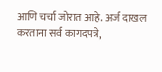आणि चर्चा जोरात आहे. अर्ज दाखल करताना सर्व कागदपत्रे,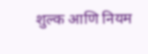शुल्क आणि नियम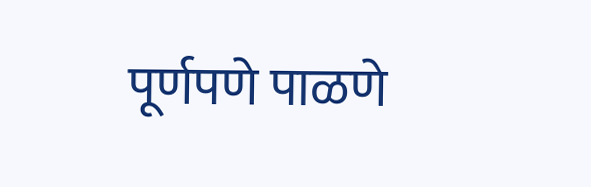पूर्णपणे पाळणे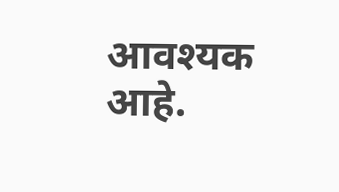आवश्यक आहे.